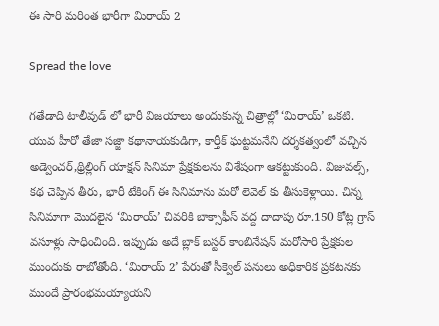ఈ సారి మరింత భారీగా మిరాయ్ 2

Spread the love

గతేడాది టాలీవుడ్‌ లో భారీ విజయాలు అందుకున్న చిత్రాల్లో ‘మిరాయ్’ ఒకటి.  యువ హీరో తేజా సజ్జా కథానాయకుడిగా, కార్తీక్ ఘట్టమనేని దర్శకత్వంలో వచ్చిన అడ్వెంచర్,థ్రిల్లింగ్ యాక్షన్ సినిమా ప్రేక్షకులను విశేషంగా ఆకట్టుకుంది. విజువల్స్, కథ చెప్పిన తీరు, భారీ టేకింగ్ ఈ సినిమాను మరో లెవెల్‌ కు తీసుకెళ్లాయి. చిన్న సినిమాగా మొదలైన ‘మిరాయ్’ చివరికి బాక్సాఫీస్ వద్ద దాదాపు రూ.150 కోట్ల గ్రాస్ వసూళ్లు సాధించింది. ఇప్పుడు అదే బ్లాక్‌ బస్టర్ కాంబినేషన్ మరోసారి ప్రేక్షకుల ముందుకు రాబోతోంది. ‘మిరాయ్ 2’ పేరుతో సీక్వెల్ పనులు అధికారిక ప్రకటనకు ముందే ప్రారంభమయ్యాయని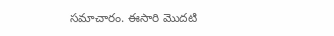సమాచారం. ఈసారి మొదటి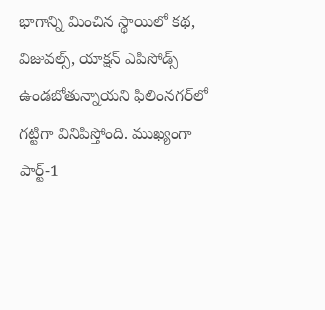భాగాన్ని మించిన స్థాయిలో కథ, విజువల్స్, యాక్షన్ ఎపిసోడ్స్ ఉండబోతున్నాయని ఫిలింనగర్‌లో గట్టిగా వినిపిస్తోంది. ముఖ్యంగా పార్ట్-1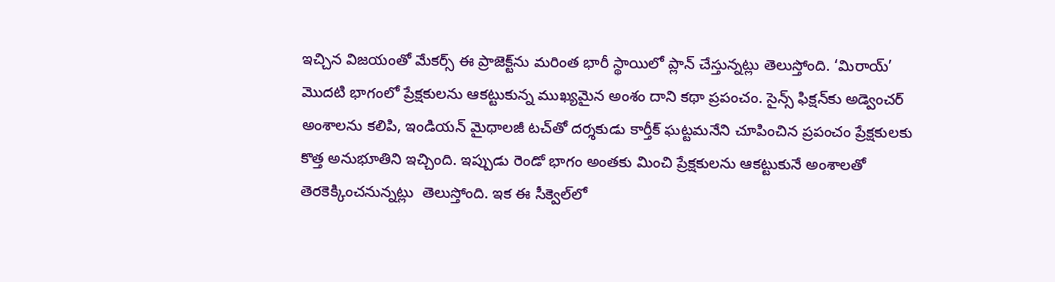ఇచ్చిన విజయంతో మేకర్స్ ఈ ప్రాజెక్ట్‌ను మరింత భారీ స్థాయిలో ప్లాన్ చేస్తున్నట్లు తెలుస్తోంది. ‘మిరాయ్’ మొదటి భాగంలో ప్రేక్షకులను ఆకట్టుకున్న ముఖ్యమైన అంశం దాని కథా ప్రపంచం. సైన్స్ ఫిక్షన్‌కు అడ్వెంచర్ అంశాలను కలిపి, ఇండియన్ మైథాలజీ టచ్‌తో దర్శకుడు కార్తీక్ ఘట్టమనేని చూపించిన ప్రపంచం ప్రేక్షకులకు కొత్త అనుభూతిని ఇచ్చింది. ఇప్పుడు రెండో భాగం అంతకు మించి ప్రేక్షకులను ఆకట్టుకునే అంశాలతో తెరకెక్కించనున్నట్లు  తెలుస్తోంది. ఇక ఈ సీక్వెల్‌లో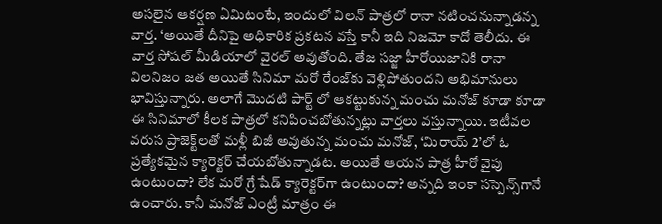అసలైన ఆకర్షణ ఏమిటంటే, ఇందులో విలన్ పాత్రలో రానా నటించనున్నాడన్న వార్త. ‘అయితే దీనిపై అధికారిక ప్రకటన వస్తే కానీ ఇది నిజమో కాదో తెలీదు. ఈ వార్త సోషల్ మీడియాలో వైరల్ అవుతోంది. తేజ సజ్జా హీరోయిజానికి రానా విలనిజం జత అయితే సినిమా మరో రేంజ్‌కు వెళ్లిపోతుందని అభిమానులు భావిస్తున్నారు. అలాగే మొదటి పార్ట్ లో ఆకట్టుకున్న మంచు మనోజ్ కూడా కూడా ఈ సినిమాలో కీలక పాత్రలో కనిపించబోతున్నట్లు వార్తలు వస్తున్నాయి. ఇటీవల వరుస ప్రాజెక్ట్‌లతో మళ్లీ బిజీ అవుతున్న మంచు మనోజ్, ‘మిరాయ్ 2’లో ఓ ప్రత్యేకమైన క్యారెక్టర్ చేయబోతున్నాడట. అయితే ఆయన పాత్ర హీరో వైపు ఉంటుందా? లేక మరో గ్రే షేడ్ క్యారెక్టర్‌గా ఉంటుందా? అన్నది ఇంకా సస్పెన్స్‌గానే ఉంచారు. కానీ మనోజ్ ఎంట్రీ మాత్రం ఈ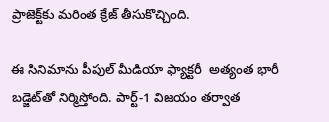ప్రాజెక్ట్‌కు మరింత క్రేజ్ తీసుకొచ్చింది.

ఈ సినిమాను పీపుల్ మీడియా ఫ్యాక్టరీ  అత్యంత భారీ బడ్జెట్‌తో నిర్మిస్తోంది. పార్ట్-1 విజయం తర్వాత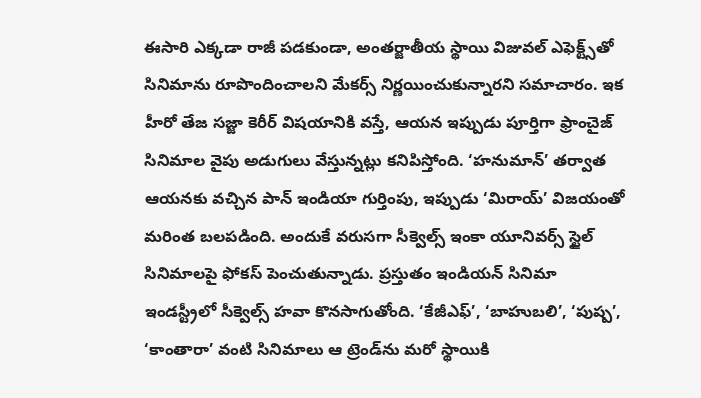ఈసారి ఎక్కడా రాజీ పడకుండా, అంతర్జాతీయ స్థాయి విజువల్ ఎఫెక్ట్స్‌తో సినిమాను రూపొందించాలని మేకర్స్ నిర్ణయించుకున్నారని సమాచారం. ఇక హీరో తేజ సజ్జా కెరీర్ విషయానికి వస్తే, ఆయన ఇప్పుడు పూర్తిగా ఫ్రాంచైజ్ సినిమాల వైపు అడుగులు వేస్తున్నట్లు కనిపిస్తోంది. ‘హనుమాన్’ తర్వాత ఆయనకు వచ్చిన పాన్ ఇండియా గుర్తింపు, ఇప్పుడు ‘మిరాయ్’ విజయంతో మరింత బలపడింది. అందుకే వరుసగా సీక్వెల్స్ ఇంకా యూనివర్స్ స్టైల్ సినిమాలపై ఫోకస్ పెంచుతున్నాడు. ప్రస్తుతం ఇండియన్ సినిమా ఇండస్ట్రీలో సీక్వెల్స్ హవా కొనసాగుతోంది. ‘కేజీఎఫ్’, ‘బాహుబలి’, ‘పుష్ప’, ‘కాంతారా’ వంటి సినిమాలు ఆ ట్రెండ్‌ను మరో స్థాయికి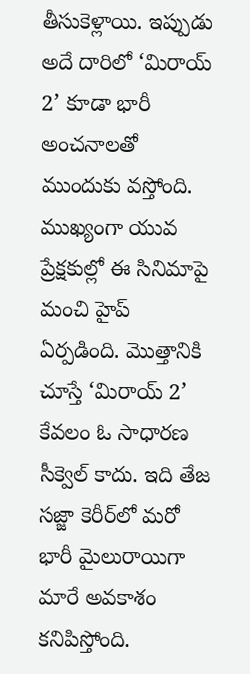తీసుకెళ్లాయి. ఇప్పుడు అదే దారిలో ‘మిరాయ్ 2’ కూడా భారీ అంచనాలతో ముందుకు వస్తోంది. ముఖ్యంగా యువ ప్రేక్షకుల్లో ఈ సినిమాపై మంచి హైప్ ఏర్పడింది. మొత్తానికి చూస్తే ‘మిరాయ్ 2’ కేవలం ఓ సాధారణ సీక్వెల్ కాదు. ఇది తేజ సజ్జా కెరీర్‌లో మరో భారీ మైలురాయిగా మారే అవకాశం కనిపిస్తోంది.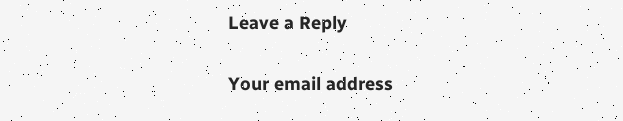Leave a Reply

Your email address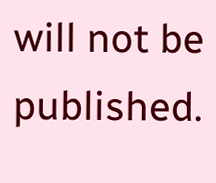will not be published.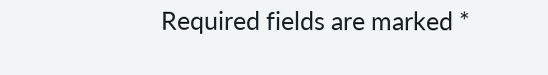Required fields are marked *